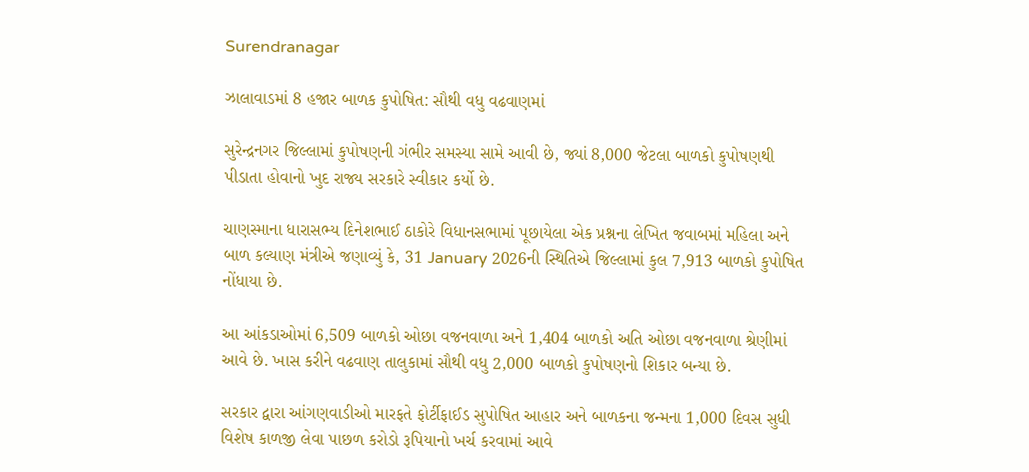Surendranagar

ઝાલાવાડમાં 8 હજાર બાળક કુપોષિત: સૌથી વધુ વઢવાણમાં

સુરેન્દ્રનગર જિલ્લામાં કુપોષણની ગંભીર સમસ્યા સામે આવી છે, જ્યાં 8,000 જેટલા બાળકો કુપોષણથી પીડાતા હોવાનો ખુદ રાજ્ય સરકારે સ્વીકાર કર્યો છે.

ચાણસ્માના ધારાસભ્ય દિનેશભાઈ ઠાકોરે વિધાનસભામાં પૂછાયેલા એક પ્રશ્નના લેખિત જવાબમાં મહિલા અને બાળ કલ્યાણ મંત્રીએ જણાવ્યું કે, 31 January 2026ની સ્થિતિએ જિલ્લામાં કુલ 7,913 બાળકો કુપોષિત નોંધાયા છે.

આ આંકડાઓમાં 6,509 બાળકો ઓછા વજનવાળા અને 1,404 બાળકો અતિ ઓછા વજનવાળા શ્રેણીમાં આવે છે. ખાસ કરીને વઢવાણ તાલુકામાં સૌથી વધુ 2,000 બાળકો કુપોષણનો શિકાર બન્યા છે.

સરકાર દ્વારા આંગણવાડીઓ મારફતે ફોર્ટીફાઈડ સુપોષિત આહાર અને બાળકના જન્મના 1,000 દિવસ સુધી વિશેષ કાળજી લેવા પાછળ કરોડો રૂપિયાનો ખર્ચ કરવામાં આવે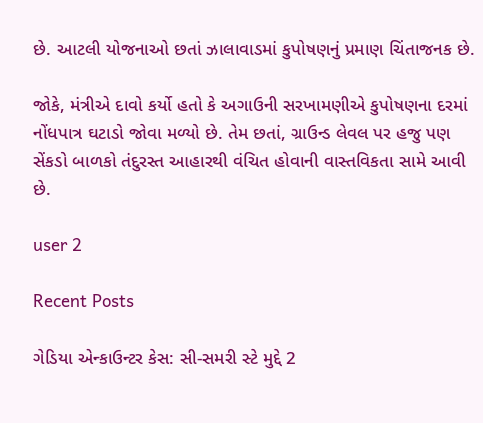છે. આટલી યોજનાઓ છતાં ઝાલાવાડમાં કુપોષણનું પ્રમાણ ચિંતાજનક છે.

જોકે, મંત્રીએ દાવો કર્યો હતો કે અગાઉની સરખામણીએ કુપોષણના દરમાં નોંધપાત્ર ઘટાડો જોવા મળ્યો છે. તેમ છતાં, ગ્રાઉન્ડ લેવલ પર હજુ પણ સેંકડો બાળકો તંદુરસ્ત આહારથી વંચિત હોવાની વાસ્તવિકતા સામે આવી છે.

user 2

Recent Posts

ગેડિયા એન્કાઉન્ટર કેસ: સી-સમરી સ્ટે મુદ્દે 2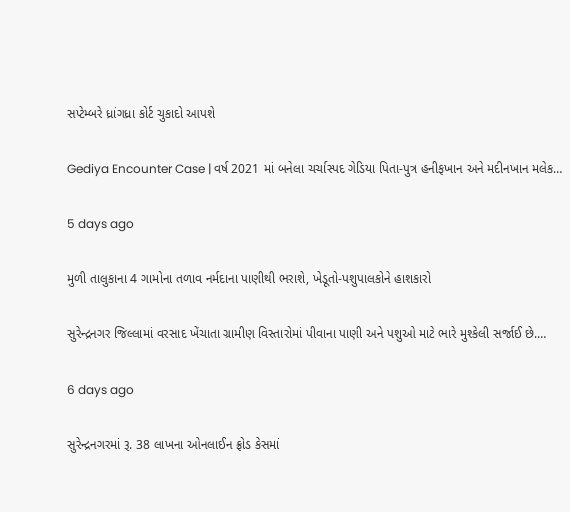સપ્ટેમ્બરે ધ્રાંગધ્રા કોર્ટ ચુકાદો આપશે

Gediya Encounter Case | વર્ષ 2021 માં બનેલા ચર્ચાસ્પદ ગેડિયા પિતા-પુત્ર હનીફખાન અને મદીનખાન મલેક…

5 days ago

મુળી તાલુકાના 4 ગામોના તળાવ નર્મદાના પાણીથી ભરાશે, ખેડૂતો-પશુપાલકોને હાશકારો

સુરેન્દ્રનગર જિલ્લામાં વરસાદ ખેંચાતા ગ્રામીણ વિસ્તારોમાં પીવાના પાણી અને પશુઓ માટે ભારે મુશ્કેલી સર્જાઈ છે.…

6 days ago

સુરેન્દ્રનગરમાં રૂ. 38 લાખના ઓનલાઈન ફ્રોડ કેસમાં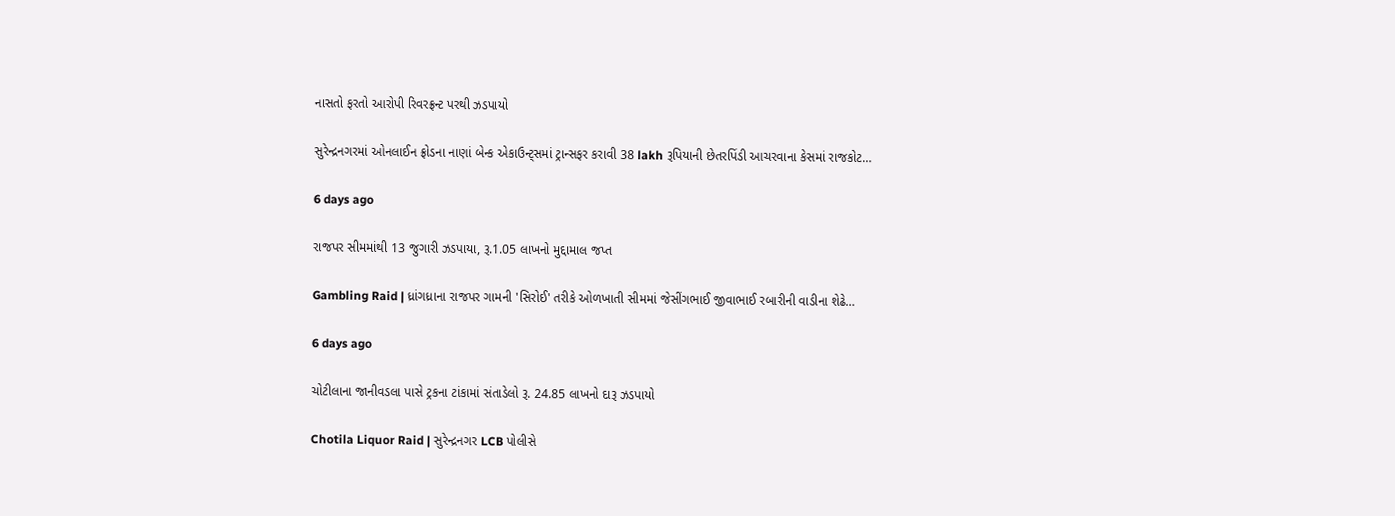નાસતો ફરતો આરોપી રિવરફ્રન્ટ પરથી ઝડપાયો

સુરેન્દ્રનગરમાં ઓનલાઈન ફ્રોડના નાણાં બેન્ક એકાઉન્ટ્સમાં ટ્રાન્સફર કરાવી 38 lakh રૂપિયાની છેતરપિંડી આચરવાના કેસમાં રાજકોટ…

6 days ago

રાજપર સીમમાંથી 13 જુગારી ઝડપાયા, રૂ.1.05 લાખનો મુદ્દામાલ જપ્ત

Gambling Raid | ધ્રાંગધ્રાના રાજપર ગામની 'સિરોઈ' તરીકે ઓળખાતી સીમમાં જેસીંગભાઈ જીવાભાઈ રબારીની વાડીના શેઢે…

6 days ago

ચોટીલાના જાનીવડલા પાસે ટ્રકના ટાંકામાં સંતાડેલો રૂ. 24.85 લાખનો દારૂ ઝડપાયો

Chotila Liquor Raid | સુરેન્દ્રનગર LCB પોલીસે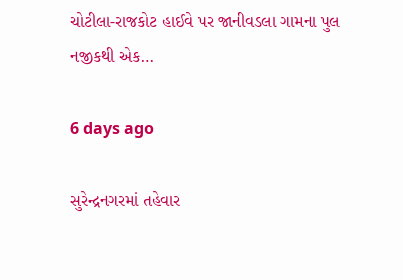ચોટીલા-રાજકોટ હાઈવે પર જાનીવડલા ગામના પુલ નજીકથી એક…

6 days ago

સુરેન્દ્રનગરમાં તહેવાર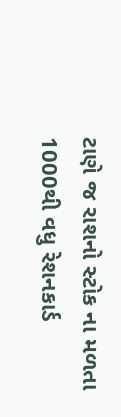ટાણે જ રાશનો સ્ટોક ના મળતા 1000થી વધુ રેશનકાર્ડ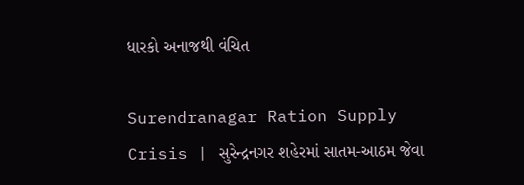ધારકો અનાજથી વંચિત

Surendranagar Ration Supply Crisis | સુરેન્દ્રનગર શહેરમાં સાતમ-આઠમ જેવા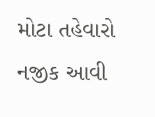મોટા તહેવારો નજીક આવી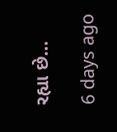રહ્યા છે…

6 days ago